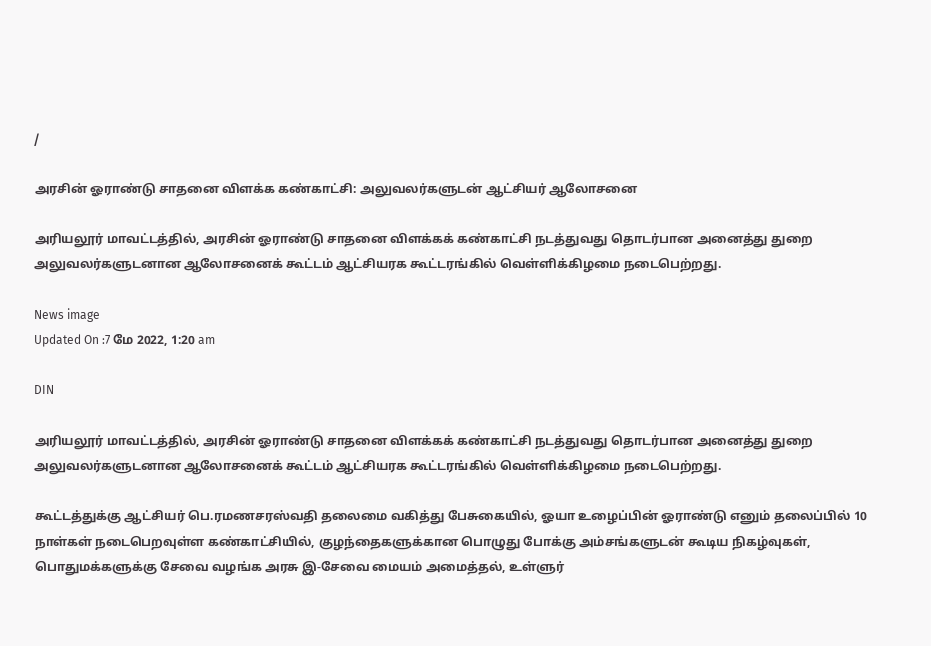/

அரசின் ஓராண்டு சாதனை விளக்க கண்காட்சி: அலுவலர்களுடன் ஆட்சியர் ஆலோசனை

அரியலூர் மாவட்டத்தில், அரசின் ஓராண்டு சாதனை விளக்கக் கண்காட்சி நடத்துவது தொடர்பான அனைத்து துறை அலுவலர்களுடனான ஆலோசனைக் கூட்டம் ஆட்சியரக கூட்டரங்கில் வெள்ளிக்கிழமை நடைபெற்றது.

News image
Updated On :7 மே 2022, 1:20 am

DIN

அரியலூர் மாவட்டத்தில், அரசின் ஓராண்டு சாதனை விளக்கக் கண்காட்சி நடத்துவது தொடர்பான அனைத்து துறை அலுவலர்களுடனான ஆலோசனைக் கூட்டம் ஆட்சியரக கூட்டரங்கில் வெள்ளிக்கிழமை நடைபெற்றது.

கூட்டத்துக்கு ஆட்சியர் பெ.ரமணசரஸ்வதி தலைமை வகித்து பேசுகையில், ஓயா உழைப்பின் ஓராண்டு எனும் தலைப்பில் 10 நாள்கள் நடைபெறவுள்ள கண்காட்சியில், குழந்தைகளுக்கான பொழுது போக்கு அம்சங்களுடன் கூடிய நிகழ்வுகள், பொதுமக்களுக்கு சேவை வழங்க அரசு இ-சேவை மையம் அமைத்தல், உள்ளுர்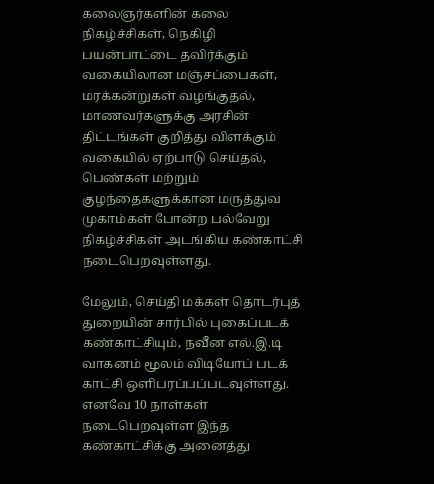கலைஞர்களின் கலை நிகழ்ச்சிகள், நெகிழி பயன்பாட்டை தவிர்க்கும் வகையிலான மஞ்சப்பைகள், மரக்கன்றுகள் வழங்குதல், மாணவர்களுக்கு அரசின் திட்டங்கள் குறித்து விளக்கும் வகையில் ஏற்பாடு செய்தல், பெண்கள் மற்றும் குழந்தைகளுக்கான மருத்துவ முகாம்கள் போன்ற பல்வேறு நிகழ்ச்சிகள் அடங்கிய கண்காட்சி நடைபெறவுள்ளது.

மேலும், செய்தி மக்கள் தொடர்புத் துறையின் சார்பில் புகைப்படக் கண்காட்சியும், நவீன எல்.இ.டி வாகனம் மூலம் விடியோப் படக் காட்சி ஒளிபரப்பப்படவுள்ளது. எனவே 10 நாள்கள் நடைபெறவுள்ள இந்த கண்காட்சிக்கு அனைத்து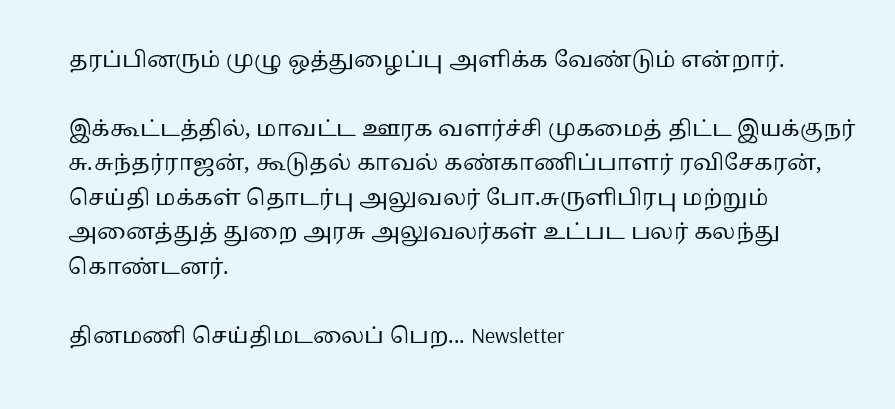தரப்பினரும் முழு ஒத்துழைப்பு அளிக்க வேண்டும் என்றார்.

இக்கூட்டத்தில், மாவட்ட ஊரக வளர்ச்சி முகமைத் திட்ட இயக்குநர் சு.சுந்தர்ராஜன், கூடுதல் காவல் கண்காணிப்பாளர் ரவிசேகரன், செய்தி மக்கள் தொடர்பு அலுவலர் போ.சுருளிபிரபு மற்றும் அனைத்துத் துறை அரசு அலுவலர்கள் உட்பட பலர் கலந்து கொண்டனர்.

தினமணி செய்திமடலைப் பெற... Newsletter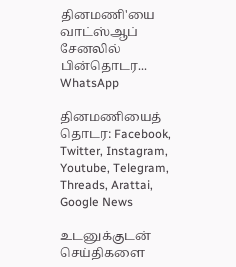தினமணி'யை வாட்ஸ்ஆப் சேனலில் பின்தொடர... WhatsApp

தினமணியைத் தொடர: Facebook, Twitter, Instagram, Youtube, Telegram, Threads, Arattai, Google News

உடனுக்குடன் செய்திகளை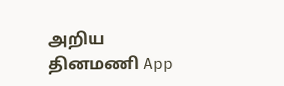அறிய தினமணி App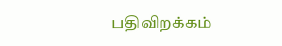பதிவிறக்கம்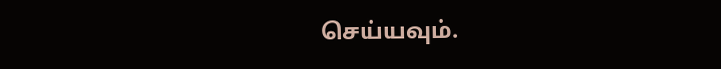செய்யவும்.